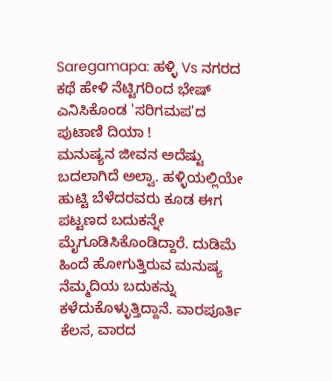Saregamapa: ಹಳ್ಳಿ Vs ನಗರದ ಕಥೆ ಹೇಳಿ ನೆಟ್ಟಿಗರಿಂದ ಭೇಷ್ ಎನಿಸಿಕೊಂಡ 'ಸರಿಗಮಪ'ದ ಪುಟಾಣಿ ದಿಯಾ !
ಮನುಷ್ಯನ ಜೀವನ ಅದೆಷ್ಟು ಬದಲಾಗಿದೆ ಅಲ್ವಾ. ಹಳ್ಳಿಯಲ್ಲಿಯೇ ಹುಟ್ಟಿ ಬೆಳೆದರವರು ಕೂಡ ಈಗ ಪಟ್ಟಣದ ಬದುಕನ್ನೇ ಮೈಗೂಡಿಸಿಕೊಂಡಿದ್ದಾರೆ. ದುಡಿಮೆ ಹಿಂದೆ ಹೋಗುತ್ತಿರುವ ಮನುಷ್ಯ ನೆಮ್ಮದಿಯ ಬದುಕನ್ನು ಕಳೆದುಕೊಳ್ಳುತ್ತಿದ್ದಾನೆ. ವಾರಪೂರ್ತಿ ಕೆಲಸ, ವಾರದ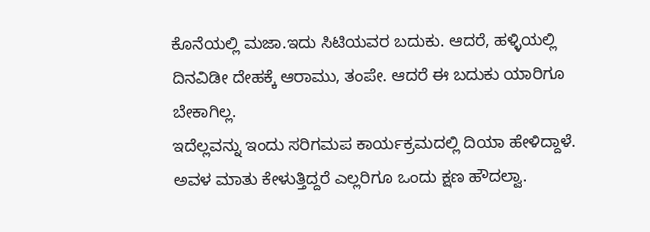ಕೊನೆಯಲ್ಲಿ ಮಜಾ.ಇದು ಸಿಟಿಯವರ ಬದುಕು. ಆದರೆ, ಹಳ್ಳಿಯಲ್ಲಿ ದಿನವಿಡೀ ದೇಹಕ್ಕೆ ಆರಾಮು, ತಂಪೇ. ಆದರೆ ಈ ಬದುಕು ಯಾರಿಗೂ ಬೇಕಾಗಿಲ್ಲ.
ಇದೆಲ್ಲವನ್ನು ಇಂದು ಸರಿಗಮಪ ಕಾರ್ಯಕ್ರಮದಲ್ಲಿ ದಿಯಾ ಹೇಳಿದ್ದಾಳೆ. ಅವಳ ಮಾತು ಕೇಳುತ್ತಿದ್ದರೆ ಎಲ್ಲರಿಗೂ ಒಂದು ಕ್ಷಣ ಹೌದಲ್ವಾ.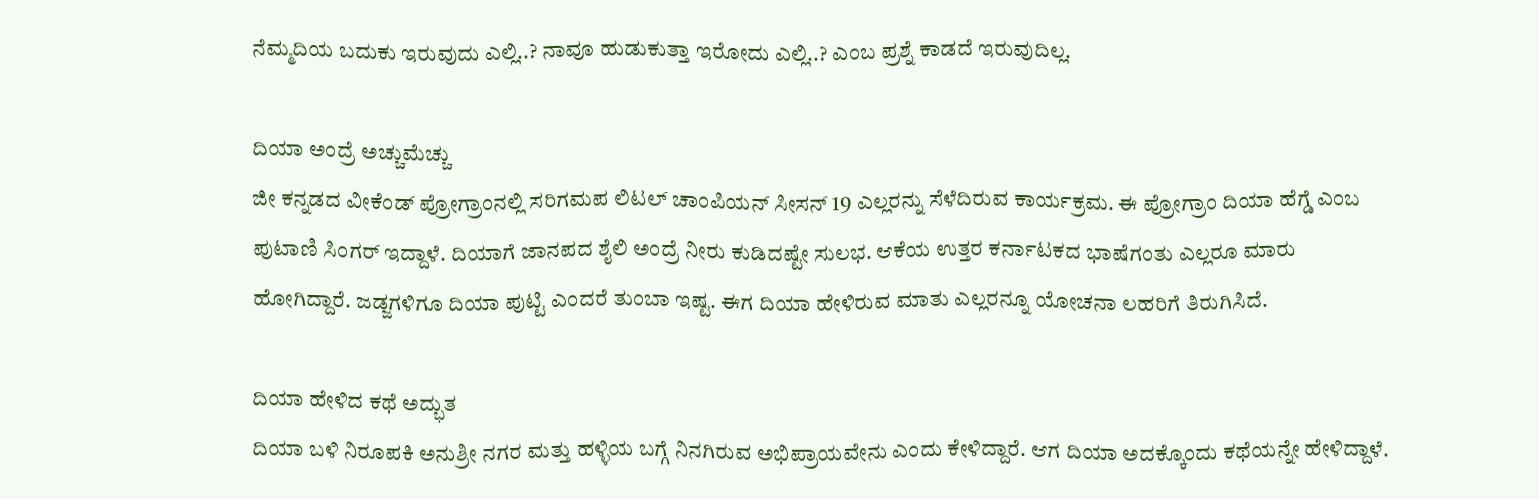ನೆಮ್ಮದಿಯ ಬದುಕು ಇರುವುದು ಎಲ್ಲಿ..? ನಾವೂ ಹುಡುಕುತ್ತಾ ಇರೋದು ಎಲ್ಲಿ..? ಎಂಬ ಪ್ರಶ್ನೆ ಕಾಡದೆ ಇರುವುದಿಲ್ಲ.

ದಿಯಾ ಅಂದ್ರೆ ಅಚ್ಚುಮೆಚ್ಚು
ಜೀ ಕನ್ನಡದ ವೀಕೆಂಡ್ ಪ್ರೋಗ್ರಾಂನಲ್ಲಿ ಸರಿಗಮಪ ಲಿಟಲ್ ಚಾಂಪಿಯನ್ ಸೀಸನ್ 19 ಎಲ್ಲರನ್ನು ಸೆಳೆದಿರುವ ಕಾರ್ಯಕ್ರಮ. ಈ ಪ್ರೋಗ್ರಾಂ ದಿಯಾ ಹೆಗ್ಡೆ ಎಂಬ ಪುಟಾಣಿ ಸಿಂಗರ್ ಇದ್ದಾಳೆ. ದಿಯಾಗೆ ಜಾನಪದ ಶೈಲಿ ಅಂದ್ರೆ ನೀರು ಕುಡಿದಷ್ಟೇ ಸುಲಭ. ಆಕೆಯ ಉತ್ತರ ಕರ್ನಾಟಕದ ಭಾಷೆಗಂತು ಎಲ್ಲರೂ ಮಾರು ಹೋಗಿದ್ದಾರೆ. ಜಡ್ಜಗಳಿಗೂ ದಿಯಾ ಪುಟ್ಟಿ ಎಂದರೆ ತುಂಬಾ ಇಷ್ಟ. ಈಗ ದಿಯಾ ಹೇಳಿರುವ ಮಾತು ಎಲ್ಲರನ್ನೂ ಯೋಚನಾ ಲಹರಿಗೆ ತಿರುಗಿಸಿದೆ.

ದಿಯಾ ಹೇಳಿದ ಕಥೆ ಅದ್ಭುತ
ದಿಯಾ ಬಳಿ ನಿರೂಪಕಿ ಅನುಶ್ರೀ ನಗರ ಮತ್ತು ಹಳ್ಳಿಯ ಬಗ್ಗೆ ನಿನಗಿರುವ ಅಭಿಪ್ರಾಯವೇನು ಎಂದು ಕೇಳಿದ್ದಾರೆ. ಆಗ ದಿಯಾ ಅದಕ್ಕೊಂದು ಕಥೆಯನ್ನೇ ಹೇಳಿದ್ದಾಳೆ.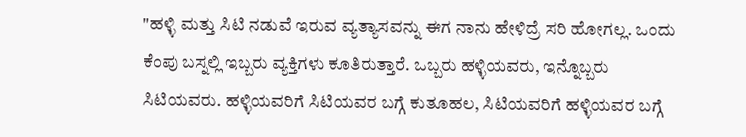"ಹಳ್ಳಿ ಮತ್ತು ಸಿಟಿ ನಡುವೆ ಇರುವ ವ್ಯತ್ಯಾಸವನ್ನು ಈಗ ನಾನು ಹೇಳಿದ್ರೆ ಸರಿ ಹೋಗಲ್ಲ. ಒಂದು ಕೆಂಪು ಬಸ್ನಲ್ಲಿ ಇಬ್ಬರು ವ್ಯಕ್ತಿಗಳು ಕೂತಿರುತ್ತಾರೆ. ಒಬ್ಬರು ಹಳ್ಳಿಯವರು, ಇನ್ನೊಬ್ಬರು ಸಿಟಿಯವರು. ಹಳ್ಳಿಯವರಿಗೆ ಸಿಟಿಯವರ ಬಗ್ಗೆ ಕುತೂಹಲ, ಸಿಟಿಯವರಿಗೆ ಹಳ್ಳಿಯವರ ಬಗ್ಗೆ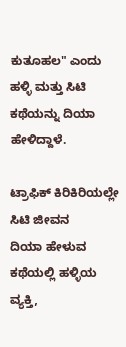ಕುತೂಹಲ" ಎಂದು ಹಳ್ಳಿ ಮತ್ತು ಸಿಟಿ ಕಥೆಯನ್ನು ದಿಯಾ ಹೇಳಿದ್ದಾಳೆ.

ಟ್ರಾಫಿಕ್ ಕಿರಿಕಿರಿಯಲ್ಲೇ ಸಿಟಿ ಜೀವನ
ದಿಯಾ ಹೇಳುವ ಕಥೆಯಲ್ಲಿ ಹಳ್ಳಿಯ ವ್ಯಕ್ತಿ,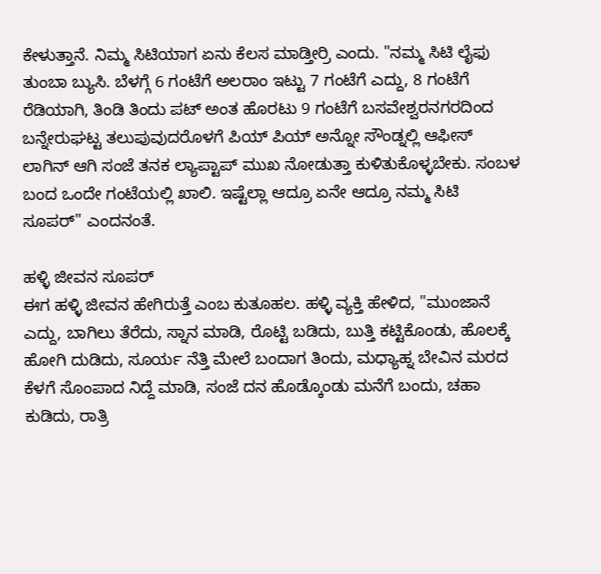ಕೇಳುತ್ತಾನೆ. ನಿಮ್ಮ ಸಿಟಿಯಾಗ ಏನು ಕೆಲಸ ಮಾಡ್ತೀರ್ರಿ ಎಂದು. "ನಮ್ಮ ಸಿಟಿ ಲೈಫು ತುಂಬಾ ಬ್ಯುಸಿ. ಬೆಳಗ್ಗೆ 6 ಗಂಟೆಗೆ ಅಲರಾಂ ಇಟ್ಟು 7 ಗಂಟೆಗೆ ಎದ್ದು, 8 ಗಂಟೆಗೆ ರೆಡಿಯಾಗಿ, ತಿಂಡಿ ತಿಂದು ಪಟ್ ಅಂತ ಹೊರಟು 9 ಗಂಟೆಗೆ ಬಸವೇಶ್ವರನಗರದಿಂದ ಬನ್ನೇರುಘಟ್ಟ ತಲುಪುವುದರೊಳಗೆ ಪಿಯ್ ಪಿಯ್ ಅನ್ನೋ ಸೌಂಡ್ನಲ್ಲಿ ಆಫೀಸ್ ಲಾಗಿನ್ ಆಗಿ ಸಂಜೆ ತನಕ ಲ್ಯಾಪ್ಟಾಪ್ ಮುಖ ನೋಡುತ್ತಾ ಕುಳಿತುಕೊಳ್ಳಬೇಕು. ಸಂಬಳ ಬಂದ ಒಂದೇ ಗಂಟೆಯಲ್ಲಿ ಖಾಲಿ. ಇಷ್ಟೆಲ್ಲಾ ಆದ್ರೂ ಏನೇ ಆದ್ರೂ ನಮ್ಮ ಸಿಟಿ ಸೂಪರ್" ಎಂದನಂತೆ.

ಹಳ್ಳಿ ಜೀವನ ಸೂಪರ್
ಈಗ ಹಳ್ಳಿ ಜೀವನ ಹೇಗಿರುತ್ತೆ ಎಂಬ ಕುತೂಹಲ. ಹಳ್ಳಿ ವ್ಯಕ್ತಿ ಹೇಳಿದ, "ಮುಂಜಾನೆ ಎದ್ದು, ಬಾಗಿಲು ತೆರೆದು, ಸ್ನಾನ ಮಾಡಿ, ರೊಟ್ಟಿ ಬಡಿದು, ಬುತ್ತಿ ಕಟ್ಟಿಕೊಂಡು, ಹೊಲಕ್ಕೆ ಹೋಗಿ ದುಡಿದು, ಸೂರ್ಯ ನೆತ್ತಿ ಮೇಲೆ ಬಂದಾಗ ತಿಂದು, ಮಧ್ಯಾಹ್ನ ಬೇವಿನ ಮರದ ಕೆಳಗೆ ಸೊಂಪಾದ ನಿದ್ದೆ ಮಾಡಿ, ಸಂಜೆ ದನ ಹೊಡ್ಕೊಂಡು ಮನೆಗೆ ಬಂದು, ಚಹಾ ಕುಡಿದು, ರಾತ್ರಿ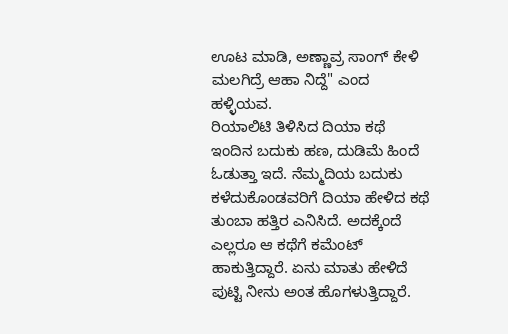ಊಟ ಮಾಡಿ, ಅಣ್ಣಾವ್ರ ಸಾಂಗ್ ಕೇಳಿ ಮಲಗಿದ್ರೆ ಆಹಾ ನಿದ್ದೆ" ಎಂದ ಹಳ್ಳಿಯವ.
ರಿಯಾಲಿಟಿ ತಿಳಿಸಿದ ದಿಯಾ ಕಥೆ
ಇಂದಿನ ಬದುಕು ಹಣ, ದುಡಿಮೆ ಹಿಂದೆ ಓಡುತ್ತಾ ಇದೆ. ನೆಮ್ಮದಿಯ ಬದುಕು ಕಳೆದುಕೊಂಡವರಿಗೆ ದಿಯಾ ಹೇಳಿದ ಕಥೆ ತುಂಬಾ ಹತ್ತಿರ ಎನಿಸಿದೆ. ಅದಕ್ಕೆಂದೆ ಎಲ್ಲರೂ ಆ ಕಥೆಗೆ ಕಮೆಂಟ್ ಹಾಕುತ್ತಿದ್ದಾರೆ. ಏನು ಮಾತು ಹೇಳಿದೆ ಪುಟ್ಟಿ ನೀನು ಅಂತ ಹೊಗಳುತ್ತಿದ್ದಾರೆ.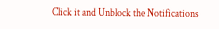Click it and Unblock the Notifications